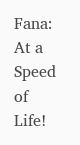Fana: At a Speed of Life!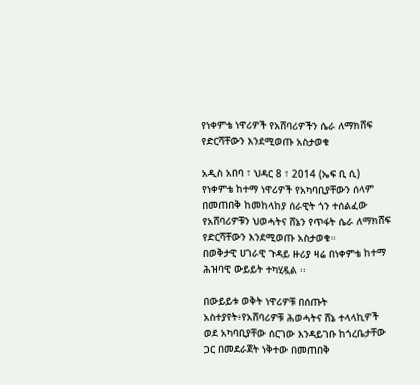የነቀምቴ ነዋሪዎች የአሸባሪዎችን ሴራ ለማክሸፍ የድርሻቸውን እንደሚወጡ አስታወቁ

አዲስ አበባ ፣ ህዳር 8 ፣ 2014 (ኤፍ ቢ ሲ) የነቀምቴ ከተማ ነዋሪዎች የአካባቢያቸውን ሰላም በመጠበቅ ከመከላከያ ሰራዊት ጎን ተሰልፈው የአሸባሪዎቹን ህወሓትና ሸኔን የጥፋት ሴራ ለማክሸፍ የድርሻቸውን እንደሚወጡ አስታወቁ።
በወቅታዊ ሀገራዊ ጉዳይ ዙሪያ ዛሬ በነቀምቴ ከተማ ሕዝባዊ ውይይት ተካሂዷል ፡፡

በውይይቱ ወቅት ነዋሪዎቹ በሰጡት አስተያየት፥የአሸባሪዎቹ ሕወሓትና ሸኔ ተላላኪዎች ወደ አካባቢያቸው ሰርገው እንዳይገቡ ከጎረቤታቸው ጋር በመደራጀት ነቅተው በመጠበቅ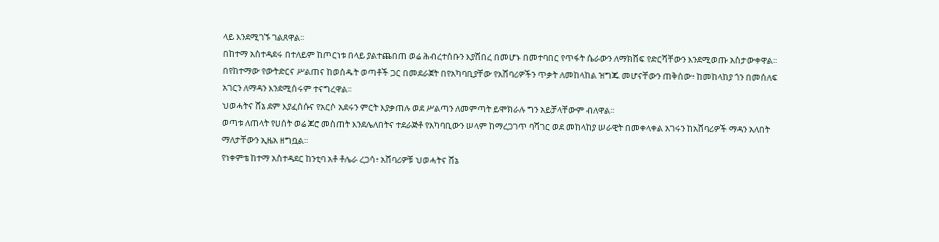ላይ እንደሚገኙ ገልጸዋል፡፡
በከተማ አስተዳደሩ በተለይም ከጦርነቱ በላይ ያልተጨበጠ ወሬ ሕብረተሰቡን እያሸበረ በመሆኑ በመተባበር የጥፋት ሴራውን ለማክሸፍ የድርሻቸውን እንደሚወጡ አስታውቀዋል፡፡
በየከተማው የውትድርና ሥልጠና ከወሰዱት ወጣቶች ጋር በመደራጀት በየአካባቢያቸው የአሸባሪዎችን ጥቃት ለመከላከል ዝግጁ መሆናቸውን ጠቅሰው፥ ከመከላከያ ጎን በመሰለፍ አገርን ለማዳን እንደሚሰሩም ተናግረዋል፡፡
ህወሓትና ሸኔ ደም እያፈሰሱና የአርሶ አደሩን ምርት እያቃጠሉ ወደ ሥልጣን ለመምጣት ይሞክራሉ ግን አይቻላቸውም ብለዋል፡፡
ወጣቱ ለጠላት የሀሰት ወሬ ጆሮ መስጠት እንደሌለበትና ተደራጅቶ የአካባቢውን ሠላም ከማረጋገጥ ባሻገር ወደ መከላከያ ሠራዊት በመቀላቀል አገሩን ከአሸባሪዎች ማዳን አለበት ማለታቸውን ኢዜአ ዘግቧል።
የነቀምቴ ከተማ አስተዳደር ከንቲባ አቶ ቶሌራ ረጋሳ፥ አሸባሪዎቹ ህወሓትና ሸኔ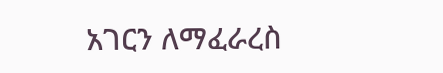አገርን ለማፈራረስ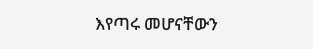እየጣሩ መሆናቸውን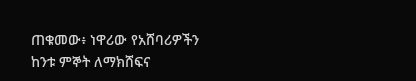ጠቁመው፥ ነዋሪው የአሸባሪዎችን ከንቱ ምኞት ለማክሸፍና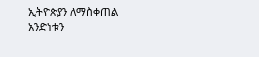ኢትዮጵያን ለማስቀጠል አንድነቱን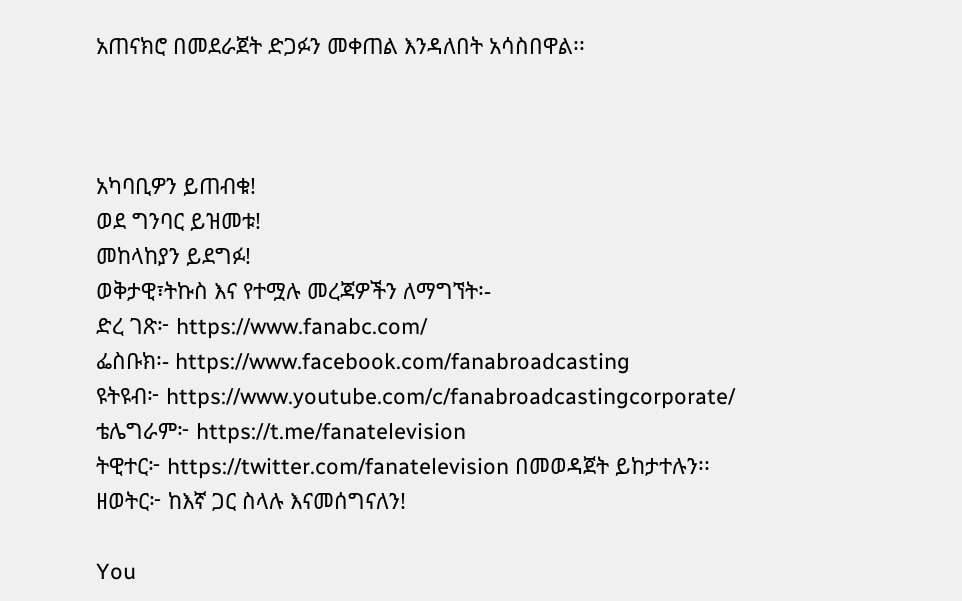አጠናክሮ በመደራጀት ድጋፉን መቀጠል እንዳለበት አሳስበዋል፡፡



አካባቢዎን ይጠብቁ!
ወደ ግንባር ይዝመቱ!
መከላከያን ይደግፉ!
ወቅታዊ፣ትኩስ እና የተሟሉ መረጃዎችን ለማግኘት፡-
ድረ ገጽ፦ https://www.fanabc.com/
ፌስቡክ፡- https://www.facebook.com/fanabroadcasting
ዩትዩብ፦ https://www.youtube.com/c/fanabroadcastingcorporate/
ቴሌግራም፦ https://t.me/fanatelevision
ትዊተር፦ https://twitter.com/fanatelevision በመወዳጀት ይከታተሉን፡፡
ዘወትር፦ ከእኛ ጋር ስላሉ እናመሰግናለን!

You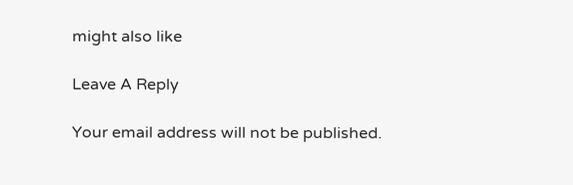might also like

Leave A Reply

Your email address will not be published.